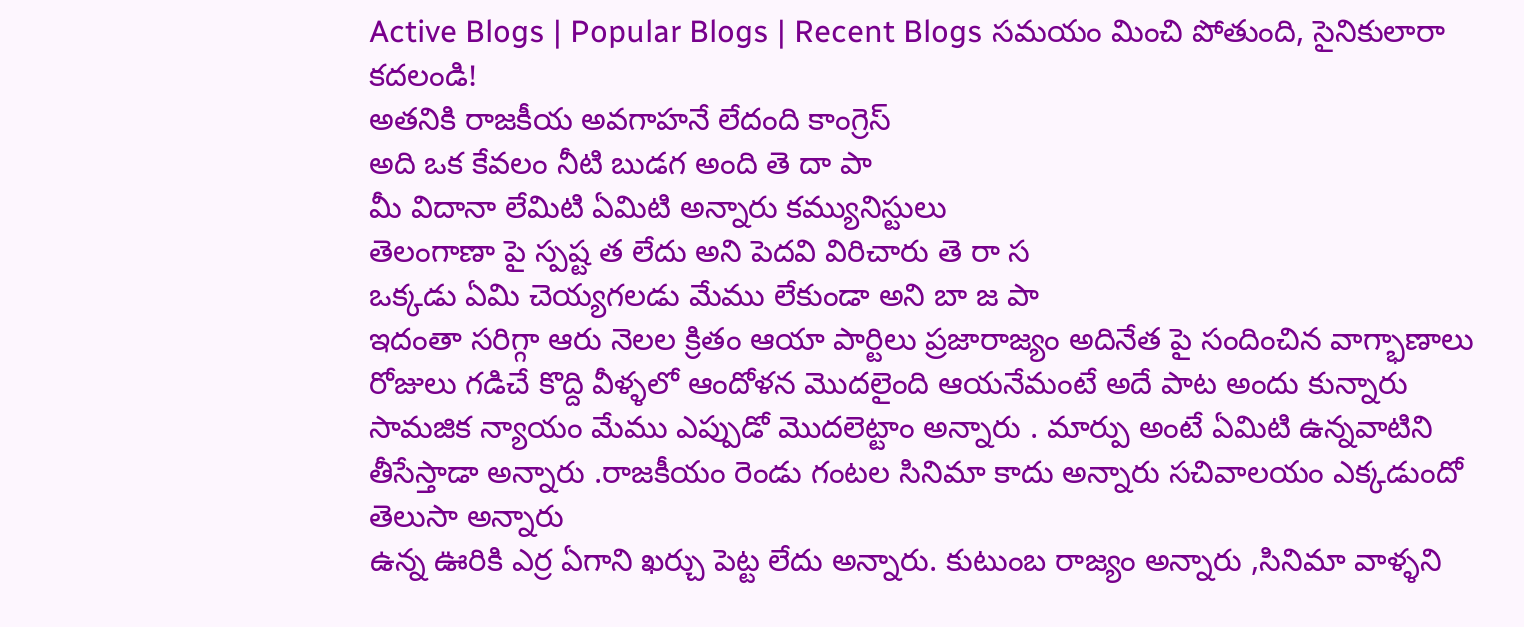Active Blogs | Popular Blogs | Recent Blogs సమయం మించి పోతుంది, సైనికులారా కదలండి!
అతనికి రాజకీయ అవగాహనే లేదంది కాంగ్రెస్
అది ఒక కేవలం నీటి బుడగ అంది తె దా పా
మీ విదానా లేమిటి ఏమిటి అన్నారు కమ్యునిస్టులు
తెలంగాణా పై స్పష్ట త లేదు అని పెదవి విరిచారు తె రా స
ఒక్కడు ఏమి చెయ్యగలడు మేము లేకుండా అని బా జ పా
ఇదంతా సరిగ్గా ఆరు నెలల క్రితం ఆయా పార్టిలు ప్రజారాజ్యం అదినేత పై సందించిన వాగ్భాణాలు
రోజులు గడిచే కొద్ది వీళ్ళలో ఆందోళన మొదలైంది ఆయనేమంటే అదే పాట అందు కున్నారు
సామజిక న్యాయం మేము ఎప్పుడో మొదలెట్టాం అన్నారు . మార్పు అంటే ఏమిటి ఉన్నవాటిని తీసేస్తాడా అన్నారు .రాజకీయం రెండు గంటల సినిమా కాదు అన్నారు సచివాలయం ఎక్కడుందో తెలుసా అన్నారు
ఉన్న ఊరికి ఎర్ర ఏగాని ఖర్చు పెట్ట లేదు అన్నారు. కుటుంబ రాజ్యం అన్నారు ,సినిమా వాళ్ళని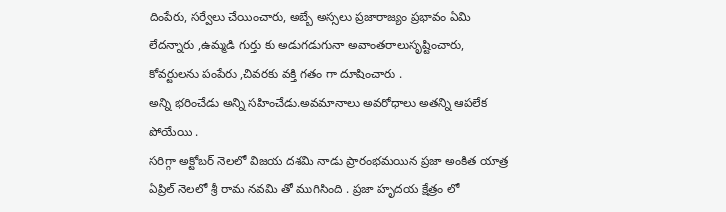దింపేరు, సర్వేలు చేయించారు, అబ్బే అస్సలు ప్రజారాజ్యం ప్రభావం ఏమి లేదన్నారు ,ఉమ్మడి గుర్తు కు అడుగడుగునా అవాంతరాలుసృష్టించారు, కోవర్టులను పంపేరు ,చివరకు వక్తి గతం గా దూషించారు .
అన్ని భరించేడు అన్ని సహించేడు.అవమానాలు అవరోధాలు అతన్ని ఆపలేక పోయేయి .
సరిగ్గా అక్టోబర్ నెలలో విజయ దశమి నాడు ప్రారంభమయిన ప్రజా అంకిత యాత్ర ఏప్రిల్ నెలలో శ్రీ రామ నవమి తో ముగిసింది . ప్రజా హృదయ క్షేత్రం లో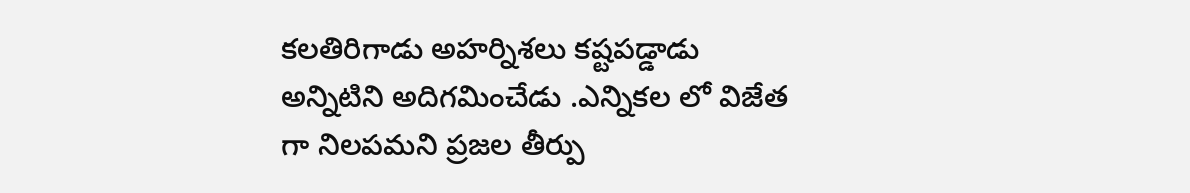కలతిరిగాడు అహర్నిశలు కష్టపడ్డాడు అన్నిటిని అదిగమించేడు .ఎన్నికల లో విజేత గా నిలపమని ప్రజల తీర్పు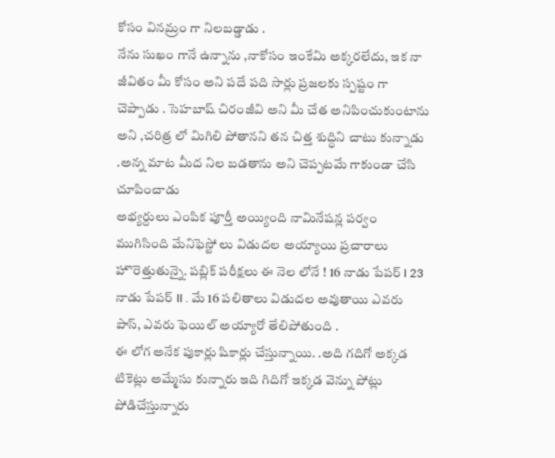కోసం వినమ్రం గా నిలబడ్డాడు .
నేను సుఖం గానే ఉన్నాను ,నాకోసం ఇంకేమి అక్కరలేదు, ఇక నా జీవితం మీ కోసం అని పదే పది సార్లు ప్రజలకు స్పష్టం గా చెప్పాడు . సెహబాష్ చిరంజీవి అని మీ చేత అనిపించుకుంటాను అని ,చరిత్ర లో మిగిలి పోతానని తన చిత్త శుద్ధిని చాటు కున్నాడు .అన్న మాట మీద నిల బడతాను అని చెప్పటమే గాకుండా చేసి చూపించాడు
అభ్యర్దులు ఎంపిక పూర్తీ అయ్యింది నామినేషన్ల పర్వం ముగిసింది మేనిఫెస్టో లు విడుదల అయ్యాయి ప్రచారాలు హొరెత్తుతున్నై. పబ్లిక్ పరీక్షలు ఈ నెల లోనే ! 16 నాడు పేపర్ I 23 నాడు పేపర్ II . మే 16 పలితాలు విడుదల అవుతాయి ఎవరు పాస్, ఎవరు ఫెయిల్ అయ్యారో తేలిపోతుంది .
ఈ లోగ అనేక పుకార్లు షికార్లు చేస్తున్నాయి. .అది గదిగో అక్కడ టికెట్లు అమ్మేసు కున్నారు ఇది గిదిగో ఇక్కడ వెన్ను పోట్లు పోడిచేస్తున్నారు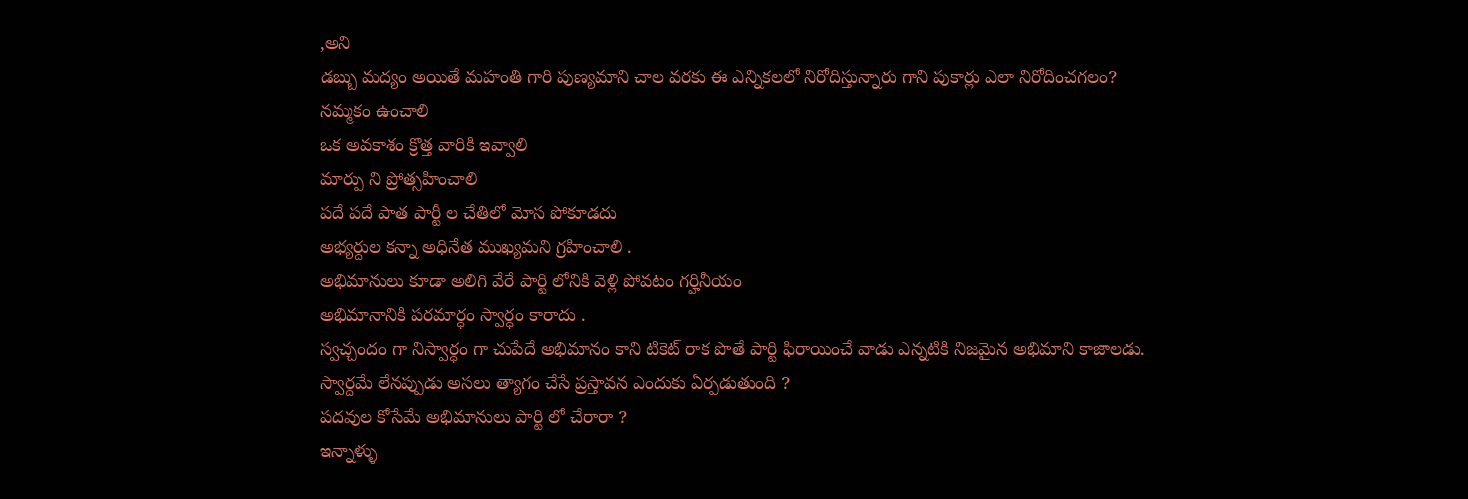,అని
డబ్బు మద్యం అయితే మహంతి గారి పుణ్యమాని చాల వరకు ఈ ఎన్నికలలో నిరోదిస్తున్నారు గాని పుకార్లు ఎలా నిరోదించగలం?
నమ్మకం ఉంచాలి
ఒక అవకాశం క్రొత్త వారికి ఇవ్వాలి
మార్పు ని ప్రోత్సహించాలి
పదే పదే పాత పార్టీ ల చేతిలో మోస పోకూడదు
అభ్యర్దుల కన్నా అధినేత ముఖ్యమని గ్రహించాలి .
అభిమానులు కూడా అలిగి వేరే పార్టి లోనికి వెళ్లి పోవటం గర్హినీయం
అభిమానానికి పరమార్ధం స్వార్ధం కారాదు .
స్వచ్చందం గా నిస్వార్ధం గా చుపేదే అభిమానం కాని టికెట్ రాక పొతే పార్టి ఫిరాయించే వాడు ఎన్నటికి నిజమైన అభిమాని కాజాలడు.
స్వార్దమే లేనప్పుడు అసలు త్యాగం చేసే ప్రస్తావన ఎందుకు ఏర్పడుతుంది ?
పదవుల కోసేమే అభిమానులు పార్టి లో చేరారా ?
ఇన్నాళ్ళు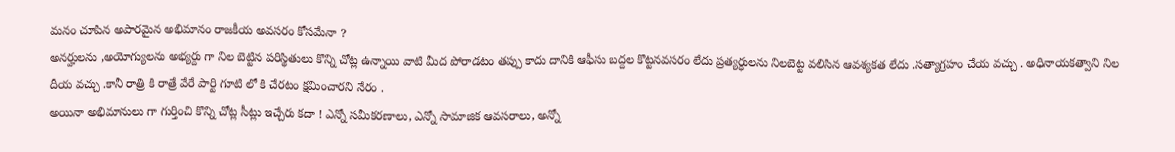మనం చూపిన అపారమైన అభిమానం రాజకీయ అవసరం కోసమేనా ?
అనర్హులను ,అయోగ్యులను అభ్యర్దు గా నిల బెట్టిన పరిస్థితులు కొన్ని చోట్ల ఉన్నాయి వాటి మీద పోరాడటం తప్పు కాదు దానికి ఆఫీసు బద్దల కొట్టనవసరం లేదు ప్రత్యర్ధులను నిలబెట్ట వలిసిన ఆవశ్యకత లేదు .సత్యాగ్రహం చేయ వచ్చు . అధినాయకత్వాని నిల దీయ వచ్చు .కానీ రాత్రి కి రాత్రే వేరే పార్టి గూటి లో కి చేరటం క్షమించారని నేరం .
అయినా అభిమానులు గా గుర్తించి కొన్ని చోట్ల సీట్లు ఇచ్చేరు కదా ! ఎన్నో సమీకరణాలు, ఎన్నో సామాజిక ఆవసరాలు, అన్నో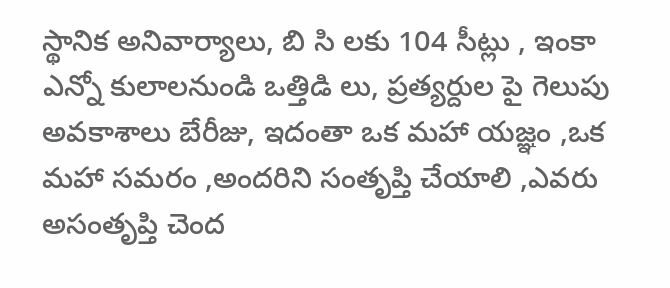స్థానిక అనివార్యాలు, బి సి లకు 104 సీట్లు , ఇంకా ఎన్నో కులాలనుండి ఒత్తిడి లు, ప్రత్యర్దుల పై గెలుపు అవకాశాలు బేరీజు, ఇదంతా ఒక మహా యజ్ఞం ,ఒక మహా సమరం ,అందరిని సంతృప్తి చేయాలి ,ఎవరు అసంతృప్తి చెంద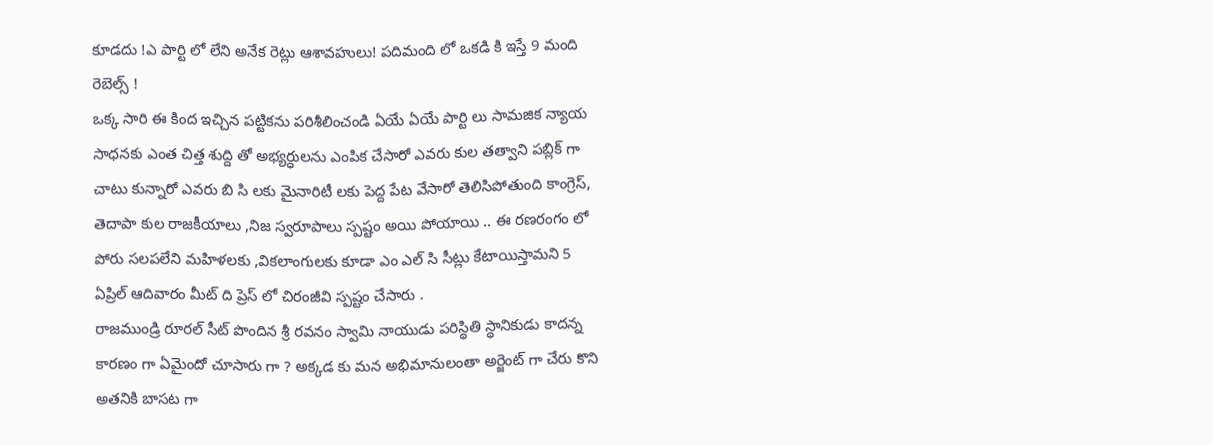కూడదు !ఎ పార్టి లో లేని అనేక రెట్లు ఆశావహులు! పదిమంది లో ఒకడి కి ఇస్తే 9 మంది రెబెల్స్ !
ఒక్క సారి ఈ కింద ఇచ్చిన పట్టికను పరిశీలించండి ఏయే ఏయే పార్టి లు సామజిక న్యాయ సాధనకు ఎంత చిత్త శుద్ది తో అభ్యర్ధులను ఎంపిక చేసారో ఎవరు కుల తత్వాని పబ్లిక్ గా చాటు కున్నారో ఎవరు బి సి లకు మైనారిటీ లకు పెద్ద పేట వేసారో తెలిసిపోతుంది కాంగ్రెస్, తెదాపా కుల రాజకీయాలు ,నిజ స్వరూపాలు స్పష్టం అయి పోయాయి .. ఈ రణరంగం లో పోరు సలపలేని మహిళలకు ,వికలాంగులకు కూడా ఎం ఎల్ సి సీట్లు కేటాయిస్తామని 5 ఏప్రిల్ ఆదివారం మీట్ ది ప్రెస్ లో చిరంజీవి స్పష్టం చేసారు .
రాజముండ్రి రూరల్ సీట్ పొందిన శ్రీ రవనం స్వామి నాయుడు పరిస్థితి స్థానికుడు కాదన్న కారణం గా ఏమైందో చూసారు గా ? అక్కడ కు మన అభిమానులంతా అర్జెంట్ గా చేరు కొని అతనికి బాసట గా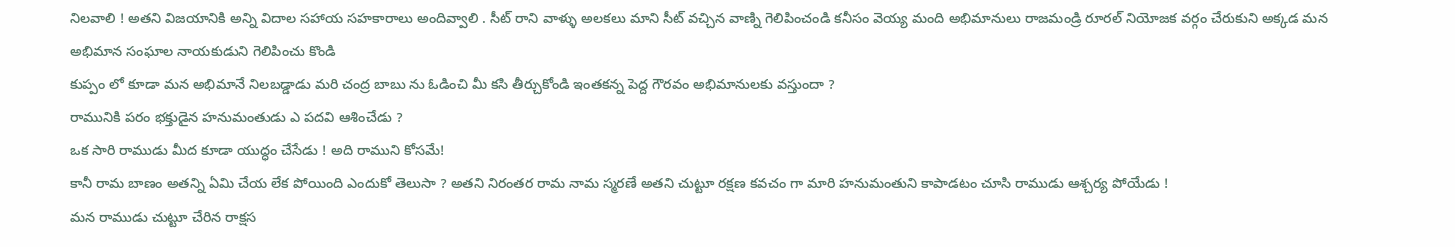నిలవాలి ! అతని విజయానికి అన్ని విదాల సహాయ సహకారాలు అందివ్వాలి . సీట్ రాని వాళ్ళు అలకలు మాని సీట్ వచ్చిన వాణ్ని గెలిపించండి కనీసం వెయ్య మంది అభిమానులు రాజమండ్రి రూరల్ నియోజక వర్గం చేరుకుని అక్కడ మన అభిమాన సంఘాల నాయకుడుని గెలిపించు కొండి
కుప్పం లో కూడా మన అభిమానే నిలబడ్డాడు మరి చంద్ర బాబు ను ఓడించి మీ కసి తీర్చుకోండి ఇంతకన్న పెద్ద గౌరవం అభిమానులకు వస్తుందా ?
రామునికి పరం భక్తుడైన హనుమంతుడు ఎ పదవి ఆశించేడు ?
ఒక సారి రాముడు మీద కూడా యుద్ధం చేసేడు ! అది రాముని కోసమే!
కానీ రామ బాణం అతన్ని ఏమి చేయ లేక పోయింది ఎందుకో తెలుసా ? అతని నిరంతర రామ నామ స్మరణే అతని చుట్టూ రక్షణ కవచం గా మారి హనుమంతుని కాపాడటం చూసి రాముడు ఆశ్చర్య పోయేడు !
మన రాముడు చుట్టూ చేరిన రాక్షస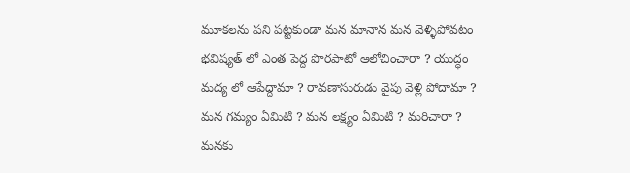మూకలను పని పట్టకుండా మన మానాన మన వెళ్ళిపోవటం భవిష్యత్ లో ఎంత పెద్ద పొరపాటో ఆలోచించారా ? యుద్ధం మద్య లో ఆపేద్దామా ? రావణాసురుడు వైపు వెళ్లి పోదామా ?
మన గమ్యం ఏమిటి ? మన లక్ష్యం ఏమిటి ? మరిచారా ?
మనకు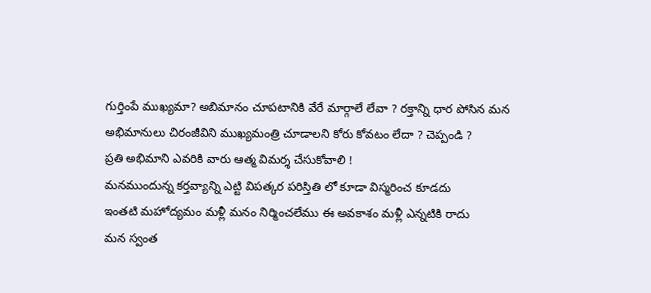గుర్తింపే ముఖ్యమా? అబిమానం చూపటానికి వేరే మార్గాలే లేవా ? రక్తాన్ని ధార పోసిన మన అభిమానులు చిరంజీవిని ముఖ్యమంత్రి చూడాలని కోరు కోవటం లేదా ? చెప్పండి ?
ప్రతి అభిమాని ఎవరికి వారు ఆత్మ విమర్శ చేసుకోవాలి !
మనముందున్న కర్తవ్యాన్ని ఎట్టి విపత్కర పరిస్తితి లో కూడా విస్మరించ కూడదు
ఇంతటి మహోద్యమం మళ్లీ మనం నిర్మించలేము ఈ అవకాశం మళ్లీ ఎన్నటికి రాదు
మన స్వంత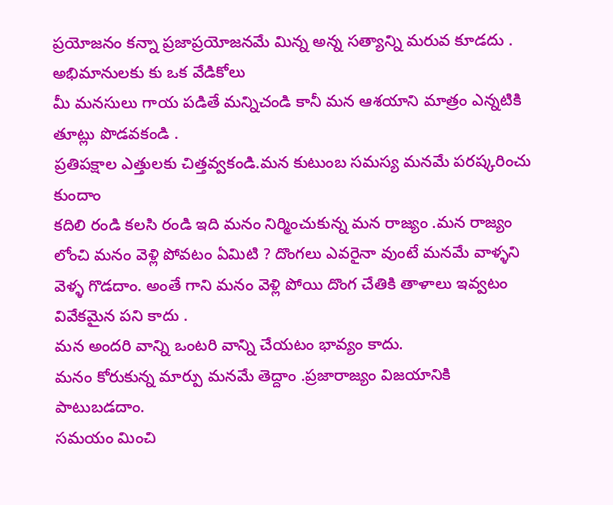ప్రయోజనం కన్నా ప్రజాప్రయోజనమే మిన్న అన్న సత్యాన్ని మరువ కూడదు .
అభిమానులకు కు ఒక వేడికోలు
మీ మనసులు గాయ పడితే మన్నిచండి కానీ మన ఆశయాని మాత్రం ఎన్నటికి తూట్లు పొడవకండి .
ప్రతిపక్షాల ఎత్తులకు చిత్తవ్వకండి.మన కుటుంబ సమస్య మనమే పరష్కరించు కుందాం
కదిలి రండి కలసి రండి ఇది మనం నిర్మించుకున్న మన రాజ్యం .మన రాజ్యం లోంచి మనం వెళ్లి పోవటం ఏమిటి ? దొంగలు ఎవరైనా వుంటే మనమే వాళ్ళని వెళ్ళ గొడదాం. అంతే గాని మనం వెళ్లి పోయి దొంగ చేతికి తాళాలు ఇవ్వటం వివేకమైన పని కాదు .
మన అందరి వాన్ని ఒంటరి వాన్ని చేయటం భావ్యం కాదు.
మనం కోరుకున్న మార్పు మనమే తెద్దాం .ప్రజారాజ్యం విజయానికి పాటుబడదాం.
సమయం మించి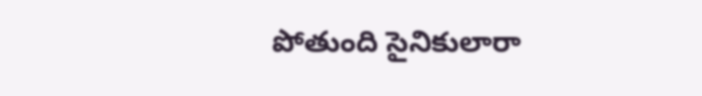పోతుంది సైనికులారా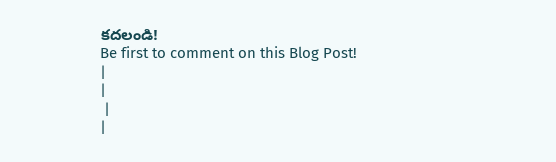కదలండి!
Be first to comment on this Blog Post!
|
|
 |
|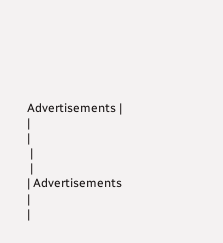Advertisements |
|
|
 |
 |
| Advertisements |
|